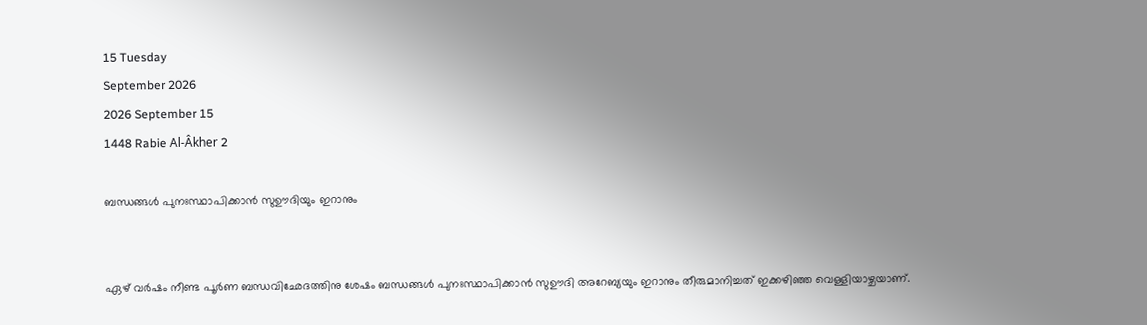15 Tuesday
September 2026
2026 September 15
1448 Rabie Al-Âkher 2

ബന്ധങ്ങള്‍ പുനഃസ്ഥാപിക്കാന്‍ സുഊദിയും ഇറാനും


ഏഴ് വര്‍ഷം നീണ്ട പൂര്‍ണ ബന്ധവിഛേദത്തിനു ശേഷം ബന്ധങ്ങള്‍ പുനഃസ്ഥാപിക്കാന്‍ സുഊദി അറേബ്യയും ഇറാനും തീരുമാനിച്ചത് ഇക്കഴിഞ്ഞ വെള്ളിയാഴ്ചയാണ്.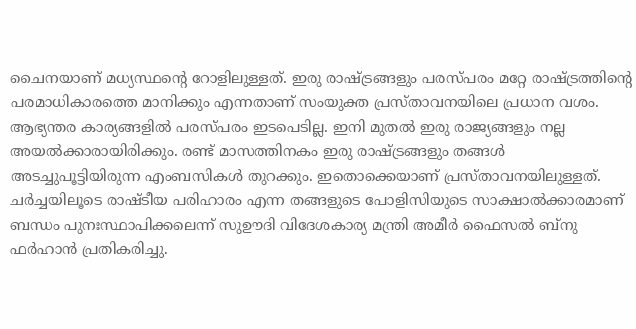ചൈനയാണ് മധ്യസ്ഥന്റെ റോളിലുള്ളത്. ഇരു രാഷ്ട്രങ്ങളും പരസ്പരം മറ്റേ രാഷ്ട്രത്തിന്റെ പരമാധികാരത്തെ മാനിക്കും എന്നതാണ് സംയുക്ത പ്രസ്താവനയിലെ പ്രധാന വശം. ആഭ്യന്തര കാര്യങ്ങളില്‍ പരസ്പരം ഇടപെടില്ല. ഇനി മുതല്‍ ഇരു രാജ്യങ്ങളും നല്ല അയല്‍ക്കാരായിരിക്കും. രണ്ട് മാസത്തിനകം ഇരു രാഷ്ട്രങ്ങളും തങ്ങള്‍ അടച്ചുപൂട്ടിയിരുന്ന എംബസികള്‍ തുറക്കും. ഇതൊക്കെയാണ് പ്രസ്താവനയിലുള്ളത്. ചര്‍ച്ചയിലൂടെ രാഷ്ടീയ പരിഹാരം എന്ന തങ്ങളുടെ പോളിസിയുടെ സാക്ഷാല്‍ക്കാരമാണ് ബന്ധം പുനഃസ്ഥാപിക്കലെന്ന് സുഊദി വിദേശകാര്യ മന്ത്രി അമീര്‍ ഫൈസല്‍ ബ്‌നു ഫര്‍ഹാന്‍ പ്രതികരിച്ചു.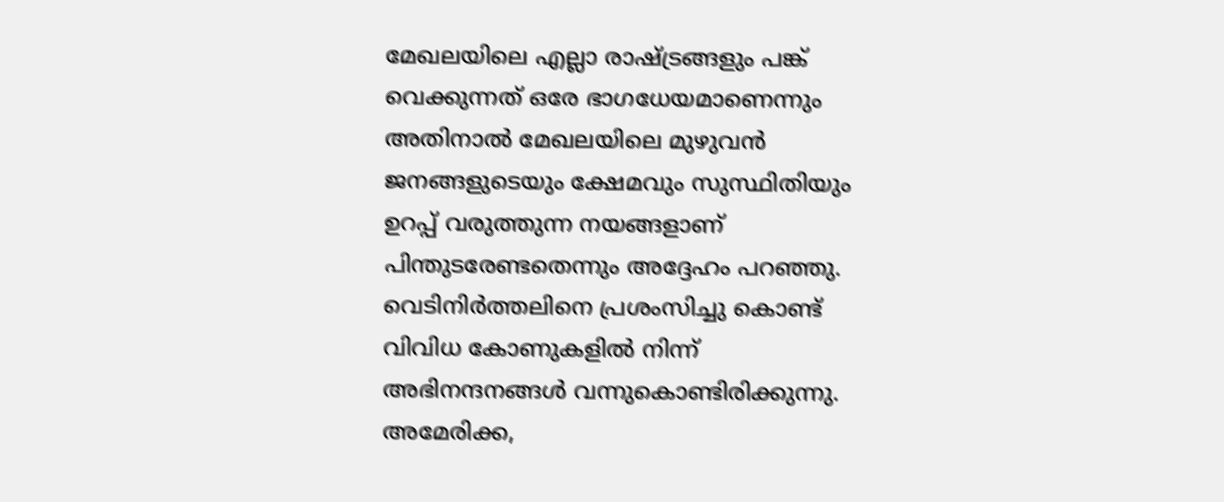മേഖലയിലെ എല്ലാ രാഷ്ട്രങ്ങളും പങ്ക് വെക്കുന്നത് ഒരേ ഭാഗധേയമാണെന്നും അതിനാല്‍ മേഖലയിലെ മുഴുവന്‍ ജനങ്ങളുടെയും ക്ഷേമവും സുസ്ഥിതിയും ഉറപ്പ് വരുത്തുന്ന നയങ്ങളാണ് പിന്തുടരേണ്ടതെന്നും അദ്ദേഹം പറഞ്ഞു. വെടിനിര്‍ത്തലിനെ പ്രശംസിച്ചു കൊണ്ട് വിവിധ കോണുകളില്‍ നിന്ന് അഭിനന്ദനങ്ങള്‍ വന്നുകൊണ്ടിരിക്കുന്നു. അമേരിക്ക,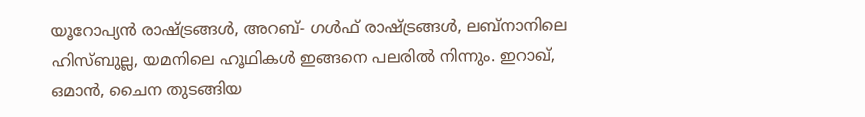യൂറോപ്യന്‍ രാഷ്ട്രങ്ങള്‍, അറബ്- ഗള്‍ഫ് രാഷ്ട്രങ്ങള്‍, ലബ്‌നാനിലെ ഹിസ്ബുല്ല, യമനിലെ ഹൂഥികള്‍ ഇങ്ങനെ പലരില്‍ നിന്നും. ഇറാഖ്, ഒമാന്‍, ചൈന തുടങ്ങിയ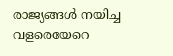രാജ്യങ്ങള്‍ നയിച്ച വളരെയേറെ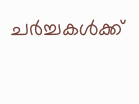ചര്‍ച്ചകള്‍ക്ക്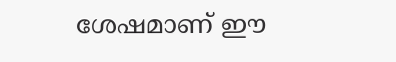ശേഷമാണ് ഈ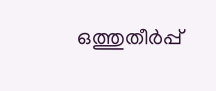ഒത്തുതീര്‍പ്പ്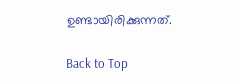ഉണ്ടായിരിക്കുന്നത്.

Back to Top